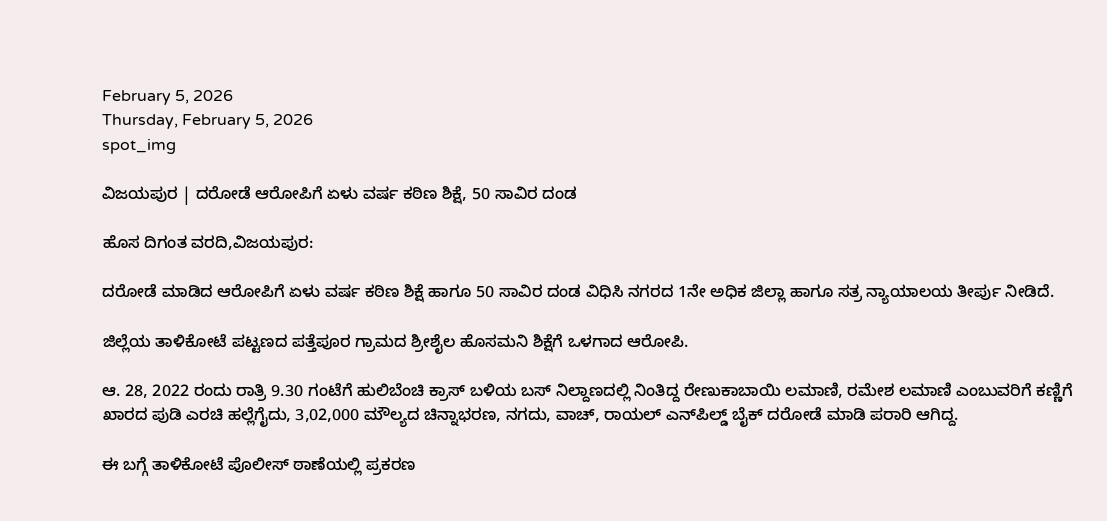February 5, 2026
Thursday, February 5, 2026
spot_img

ವಿಜಯಪುರ | ದರೋಡೆ ಆರೋಪಿಗೆ ಏಳು ವರ್ಷ ಕಠಿಣ ಶಿಕ್ಷೆ, 50 ಸಾವಿರ ದಂಡ

ಹೊಸ ದಿಗಂತ ವರದಿ,ವಿಜಯಪುರ:

ದರೋಡೆ ಮಾಡಿದ ಆರೋಪಿಗೆ ಏಳು ವರ್ಷ ಕಠಿಣ ಶಿಕ್ಷೆ ಹಾಗೂ 50 ಸಾವಿರ ದಂಡ ವಿಧಿಸಿ ನಗರದ 1ನೇ ಅಧಿಕ ಜಿಲ್ಲಾ ಹಾಗೂ ಸತ್ರ ನ್ಯಾಯಾಲಯ ತೀರ್ಪು ನೀಡಿದೆ.

ಜಿಲ್ಲೆಯ ತಾಳಿಕೋಟೆ ಪಟ್ಟಣದ ಪತ್ತೆಪೂರ ಗ್ರಾಮದ ಶ್ರೀಶೈಲ ಹೊಸಮನಿ ಶಿಕ್ಷೆಗೆ ಒಳಗಾದ ಆರೋಪಿ.

ಆ. 28, 2022 ರಂದು ರಾತ್ರಿ 9.30 ಗಂಟೆಗೆ ಹುಲಿಬೆಂಚಿ ಕ್ರಾಸ್ ಬಳಿಯ ಬಸ್ ನಿಲ್ದಾಣದಲ್ಲಿ ನಿಂತಿದ್ದ ರೇಣುಕಾಬಾಯಿ ಲಮಾಣಿ, ರಮೇಶ ಲಮಾಣಿ ಎಂಬುವರಿಗೆ ಕಣ್ಣಿಗೆ ಖಾರದ ಪುಡಿ ಎರಚಿ ಹಲ್ಲೆಗೈದು, 3,02,000 ಮೌಲ್ಯದ ಚಿನ್ನಾಭರಣ, ನಗದು, ವಾಚ್, ರಾಯಲ್ ಎನ್‌ಪಿಲ್ಡ್ ಬೈಕ್ ದರೋಡೆ ಮಾಡಿ ಪರಾರಿ ಆಗಿದ್ದ.

ಈ ಬಗ್ಗೆ ತಾಳಿಕೋಟೆ ಪೊಲೀಸ್ ಠಾಣೆಯಲ್ಲಿ ಪ್ರಕರಣ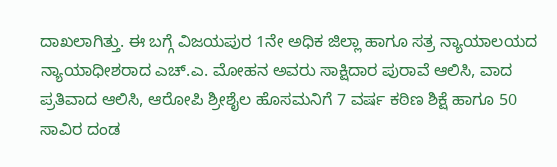ದಾಖಲಾಗಿತ್ತು. ಈ ಬಗ್ಗೆ ವಿಜಯಪುರ 1ನೇ ಅಧಿಕ ಜಿಲ್ಲಾ ಹಾಗೂ ಸತ್ರ ನ್ಯಾಯಾಲಯದ ನ್ಯಾಯಾಧೀಶರಾದ ಎಚ್.ಎ. ಮೋಹನ ಅವರು ಸಾಕ್ಷಿದಾರ ಪುರಾವೆ ಆಲಿಸಿ, ವಾದ ಪ್ರತಿವಾದ ಆಲಿಸಿ, ಆರೋಪಿ ಶ್ರೀಶೈಲ ಹೊಸಮನಿಗೆ 7 ವರ್ಷ ಕಠಿಣ ಶಿಕ್ಷೆ ಹಾಗೂ 50 ಸಾವಿರ ದಂಡ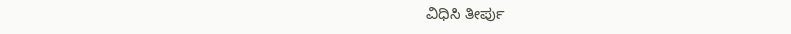ವಿಧಿಸಿ ತೀರ್ಪು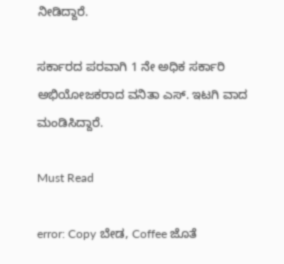ನೀಡಿದ್ದಾರೆ.

ಸರ್ಕಾರದ ಪರವಾಗಿ 1 ನೇ ಅಧಿಕ ಸರ್ಕಾರಿ ಅಭಿಯೋಜಕರಾದ ವನಿತಾ ಎಸ್. ಇಟಗಿ ವಾದ ಮಂಡಿಸಿದ್ದಾರೆ.

Must Read

error: Copy ಬೇಡ, Coffee ಜೊತೆ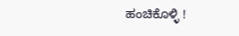ಹಂಚಿಕೊಳ್ಳಿ !